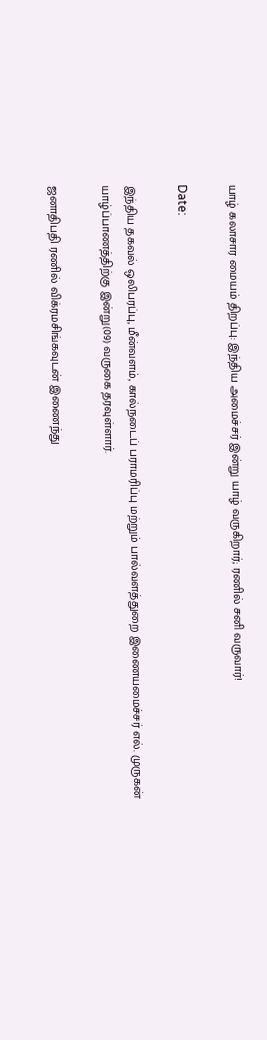யாழ் கலாசார மையம் திறப்பு: இந்திய அமைச்சர் இன்று யாழ் வருகிறார்; ரணில் சனி வருவார்!

Date:

இந்திய தகவல் ஒலிபரப்பு, மீன்வளம், கால்நடைப் பராமரிப்பு மற்றும் பால்வளத்துறை இணையமைச்சர் எல். முருகன் யாழ்ப்பாணத்திற்கு இன்று(09) வருகை தரவுள்ளார்.

ஜனாதிபதி ரணில் விக்ரமசிங்கவுடன் இணைந்து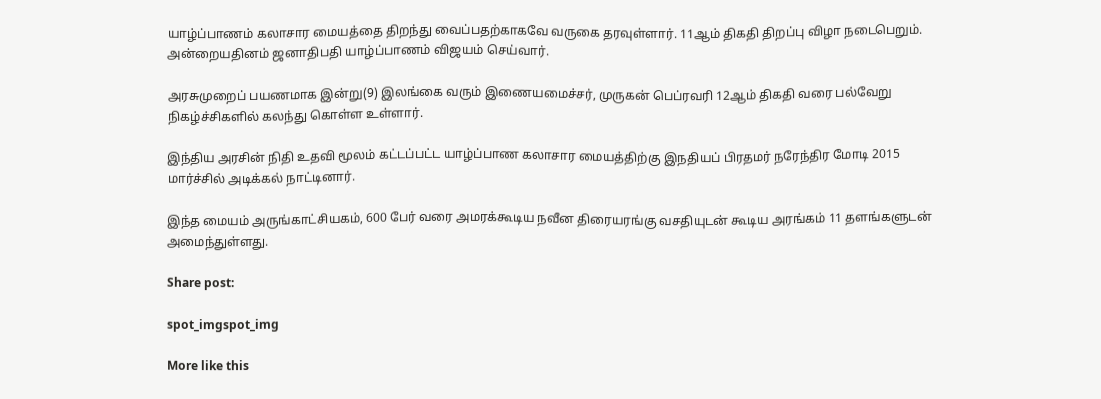யாழ்ப்பாணம் கலாசார மையத்தை திறந்து வைப்பதற்காகவே வருகை தரவுள்ளார். 11ஆம் திகதி திறப்பு விழா நடைபெறும். அன்றையதினம் ஜனாதிபதி யாழ்ப்பாணம் விஜயம் செய்வார்.

அரசுமுறைப் பயணமாக இன்று(9) இலங்கை வரும் இணையமைச்சர், முருகன் பெப்ரவரி 12ஆம் திகதி வரை பல்வேறு நிகழ்ச்சிகளில் கலந்து கொள்ள உள்ளார்.

இந்திய அரசின் நிதி உதவி மூலம் கட்டப்பட்ட யாழ்ப்பாண கலாசார மையத்திற்கு இநதியப் பிரதமர் நரேந்திர மோடி 2015 மார்ச்சில் அடிக்கல் நாட்டினார்.

இந்த மையம் அருங்காட்சியகம், 600 பேர் வரை அமரக்கூடிய நவீன திரையரங்கு வசதியுடன் கூடிய அரங்கம் 11 தளங்களுடன் அமைந்துள்ளது.

Share post:

spot_imgspot_img

More like this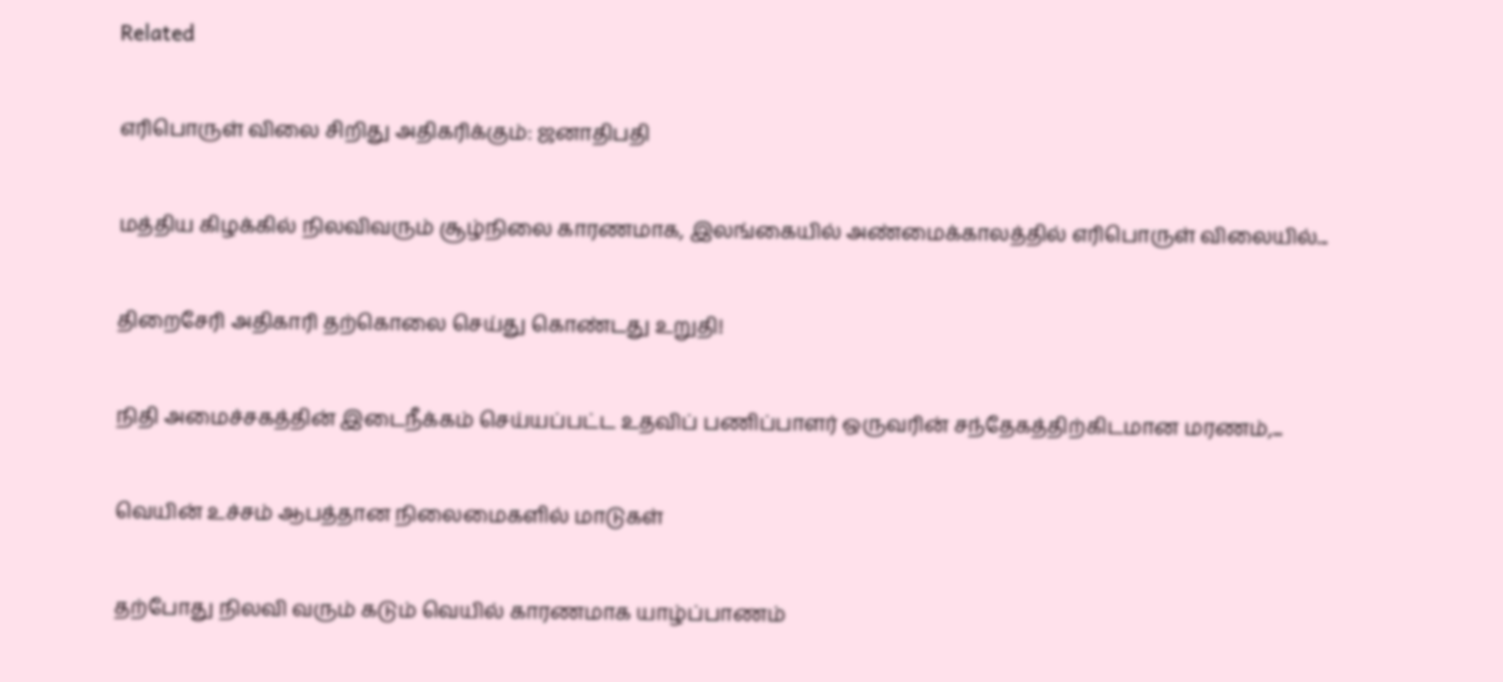Related

எரிபொருள் விலை சிறிது அதிகரிக்கும்: ஜனாதிபதி

மத்திய கிழக்கில் நிலவிவரும் சூழ்நிலை காரணமாக, இலங்கையில் அண்மைக்காலத்தில் எரிபொருள் விலையில்...

திறைசேரி அதிகாரி தற்கொலை செய்து கொண்டது உறுதி!

நிதி அமைச்சகத்தின் இடைநீக்கம் செய்யப்பட்ட உதவிப் பணிப்பாளர் ஒருவரின் சந்தேகத்திற்கிடமான மரணம்,...

வெயின் உச்சம் ஆபத்தான நிலைமைகளில் மாடுகள்

தற்போது நிலவி வரும் கடும் வெயில் காரணமாக யாழ்ப்பாணம்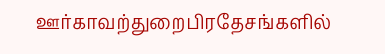ஊர்காவற்துறைபிரதேசங்களில்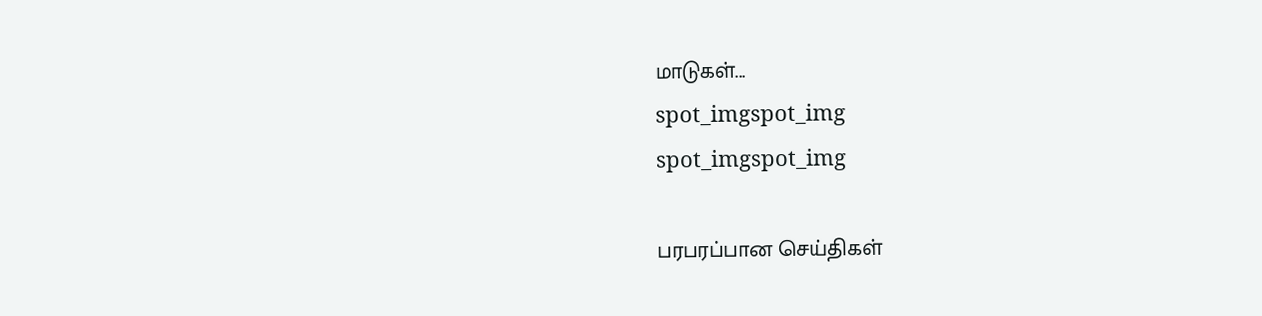மாடுகள்...
spot_imgspot_img
spot_imgspot_img

பரபரப்பான செய்திகள்